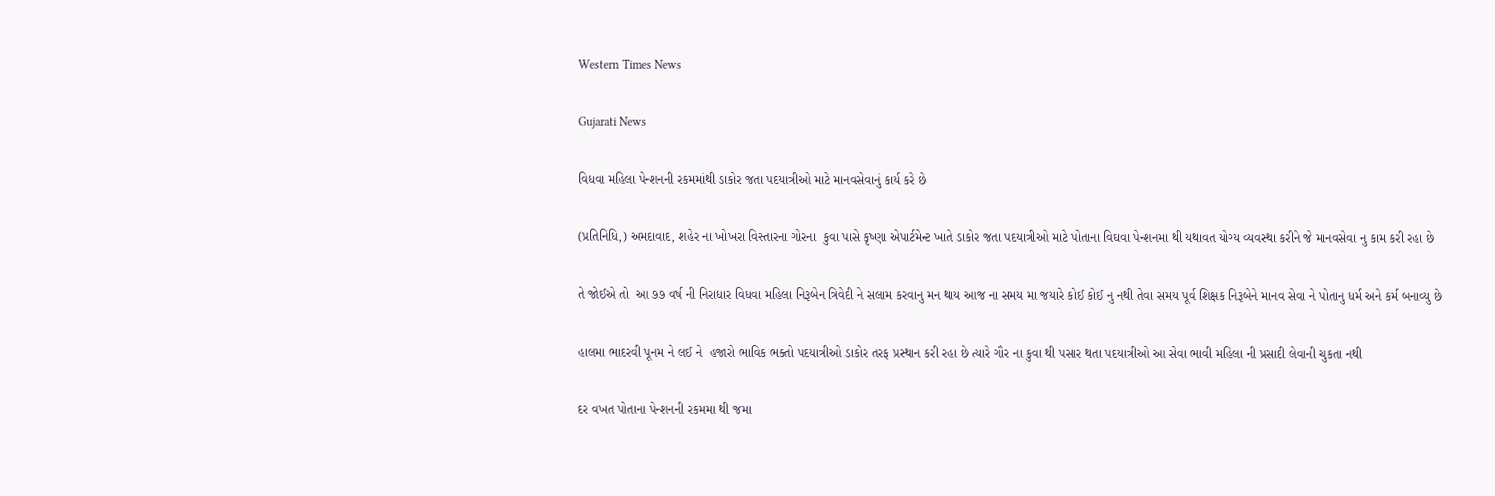Western Times News

Gujarati News

વિધવા મહિલા પેન્શનની રકમમાંથી ડાકોર જતા પદયાત્રીઓ માટે માનવસેવાનું કાર્ય કરે છે

(પ્રતિનિધિ,) અમદાવાદ, શહેર ના ખોખરા વિસ્તારના ગોરના  કુવા પાસે કૃષ્ણા એપાર્ટમેન્ટ ખાતે ડાકોર જતા પદયાત્રીઓ માટે પોતાના વિઘવા પેન્શનમા થી યથાવત યોગ્ય વ્યવસ્થા કરીને જે માનવસેવા નુ કામ કરી રહા છે

તે જોઈએ તો  આ ૭૭ વર્ષ ની નિરાધાર વિધવા મહિલા નિરૂબેન ત્રિવેદી ને સલામ કરવાનુ મન થાય આજ ના સમય મા જયારે કોઈ કોઈ નુ નથી તેવા સમય પૂર્વ શિક્ષક નિરૂબેને માનવ સેવા ને પોતાનુ ધર્મ અને કર્મ બનાવ્યુ છે

હાલમા ભાદરવી પૂનમ ને લઈ ને  હજારો ભાવિક ભક્તો પદયાત્રીઓ ડાકોર તરફ પ્રસ્થાન કરી રહા છે ત્યારે ગૌર ના કુવા થી પસાર થતા પદયાત્રીઓ આ સેવા ભાવી મહિલા ની પ્રસાદી લેવાની ચુકતા નથી

દર વખત પોતાના પેન્શનની રકમમા થી જમા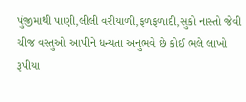પુંજીમાથી પાણી,લીલી વરીયાળી,ફળફળાદી,સુકો નાસ્તો જેવી ચીજ વસ્તુઓ આપીને ધન્યતા અનુભવે છે કોઈ ભલે લાખો રૂપીયા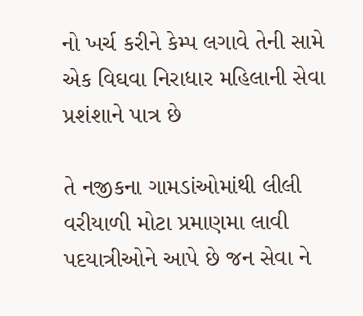નો ખર્ચ કરીને કેમ્પ લગાવે તેની સામે એક વિઘવા નિરાધાર મહિલાની સેવા પ્રશંશાને પાત્ર છે

તે નજીકના ગામડાંઓમાંથી લીલી વરીયાળી મોટા પ્રમાણમા લાવી પદયાત્રીઓને આપે છે જન સેવા ને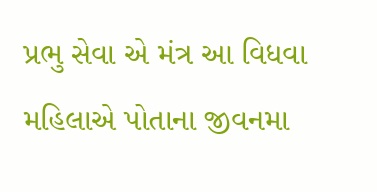પ્રભુ સેવા એ મંત્ર આ વિધવા મહિલાએ પોતાના જીવનમા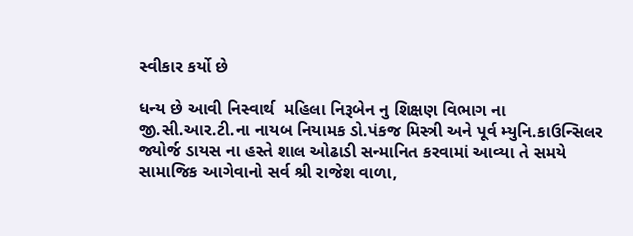સ્વીકાર કર્યો છે

ધન્ય છે આવી નિસ્વાર્થ  મહિલા નિરૂબેન નુ શિક્ષણ વિભાગ ના જી.સી.આર.ટી.ના નાયબ નિયામક ડો.પંકજ મિસ્ત્રી અને પૂર્વ મ્યુનિ.કાઉન્સિલર જ્યોર્જ ડાયસ ના હસ્તે શાલ ઓઢાડી સન્માનિત કરવામાં આવ્યા તે સમયે સામાજિક આગેવાનો સર્વ શ્રી રાજેશ વાળા,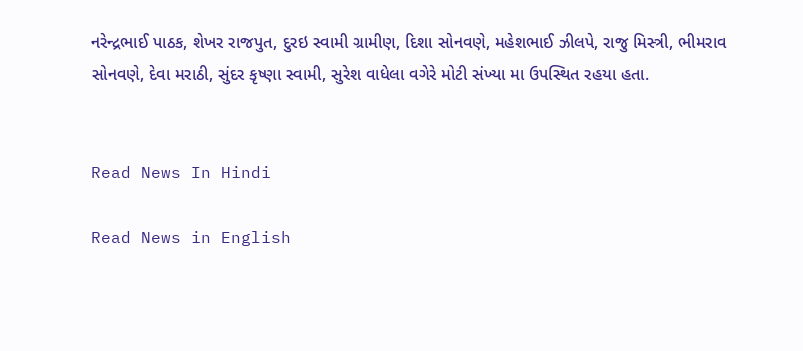નરેન્દ્રભાઈ પાઠક, શેખર રાજપુત, દુરઇ સ્વામી ગ્રામીણ, દિશા સોનવણે, મહેશભાઈ ઝીલપે, રાજુ મિસ્ત્રી, ભીમરાવ સોનવણે, દેવા મરાઠી, સુંદર કૃષ્ણા સ્વામી, સુરેશ વાધેલા વગેરે મોટી સંખ્યા મા ઉપસ્થિત રહયા હતા.


Read News In Hindi

Read News in English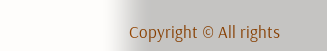Copyright © All rights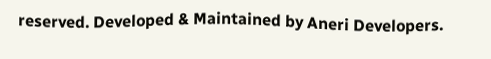reserved. Developed & Maintained by Aneri Developers.